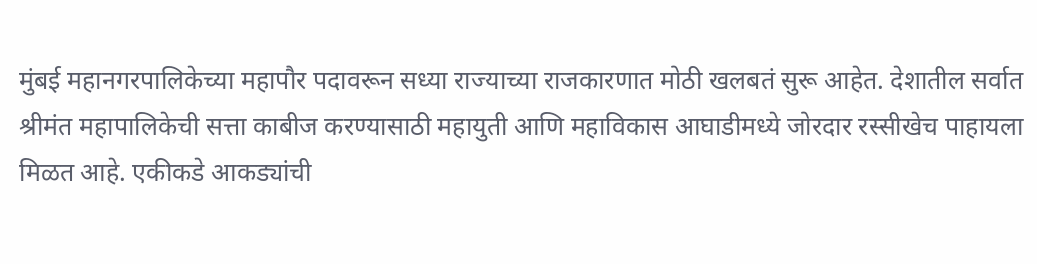मुंबई महानगरपालिकेच्या महापौर पदावरून सध्या राज्याच्या राजकारणात मोठी खलबतं सुरू आहेत. देशातील सर्वात श्रीमंत महापालिकेची सत्ता काबीज करण्यासाठी महायुती आणि महाविकास आघाडीमध्ये जोरदार रस्सीखेच पाहायला मिळत आहे. एकीकडे आकड्यांची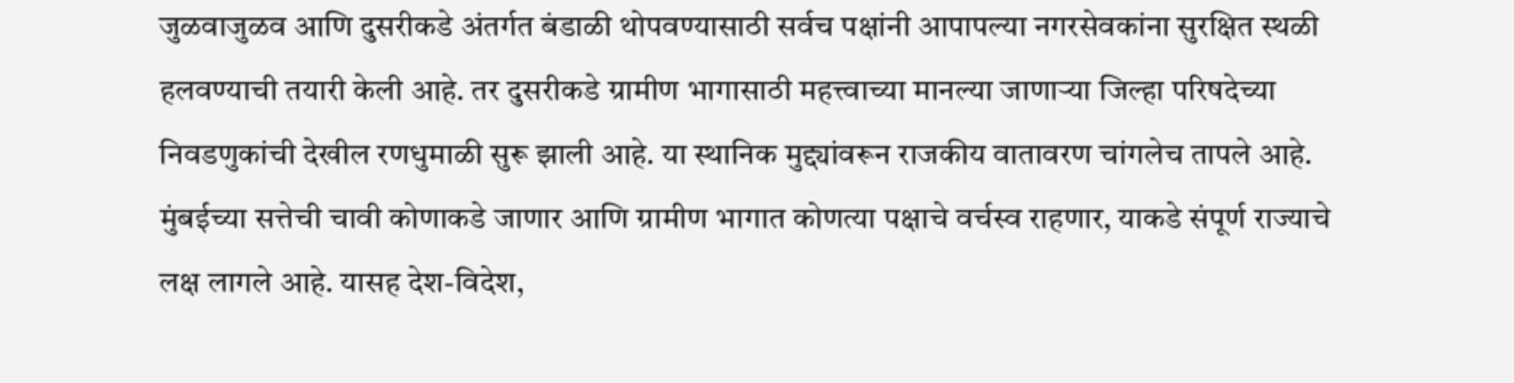जुळवाजुळव आणि दुसरीकडे अंतर्गत बंडाळी थोपवण्यासाठी सर्वच पक्षांनी आपापल्या नगरसेवकांना सुरक्षित स्थळी हलवण्याची तयारी केली आहे. तर दुसरीकडे ग्रामीण भागासाठी महत्त्वाच्या मानल्या जाणाऱ्या जिल्हा परिषदेच्या निवडणुकांची देखील रणधुमाळी सुरू झाली आहे. या स्थानिक मुद्द्यांवरून राजकीय वातावरण चांगलेच तापले आहे. मुंबईच्या सत्तेची चावी कोणाकडे जाणार आणि ग्रामीण भागात कोणत्या पक्षाचे वर्चस्व राहणार, याकडे संपूर्ण राज्याचे लक्ष लागले आहे. यासह देश-विदेश,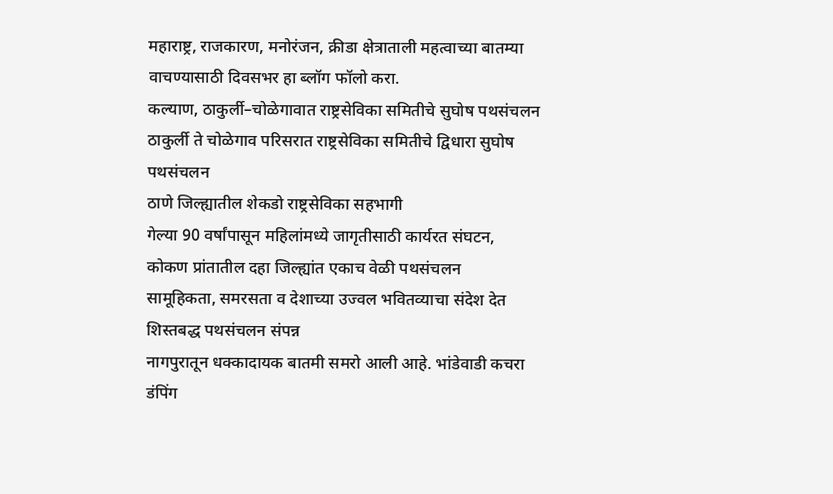महाराष्ट्र, राजकारण, मनोरंजन, क्रीडा क्षेत्राताली महत्वाच्या बातम्या वाचण्यासाठी दिवसभर हा ब्लॉग फॉलो करा.
कल्याण, ठाकुर्ली–चोळेगावात राष्ट्रसेविका समितीचे सुघोष पथसंचलन
ठाकुर्ली ते चोळेगाव परिसरात राष्ट्रसेविका समितीचे द्विधारा सुघोष पथसंचलन
ठाणे जिल्ह्यातील शेकडो राष्ट्रसेविका सहभागी
गेल्या 90 वर्षांपासून महिलांमध्ये जागृतीसाठी कार्यरत संघटन,
कोकण प्रांतातील दहा जिल्ह्यांत एकाच वेळी पथसंचलन
सामूहिकता, समरसता व देशाच्या उज्वल भवितव्याचा संदेश देत शिस्तबद्ध पथसंचलन संपन्न
नागपुरातून धक्कादायक बातमी समरो आली आहे. भांडेवाडी कचरा डंपिंग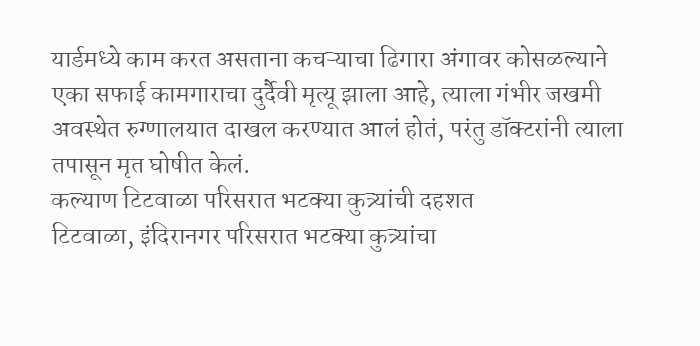यार्डमध्ये काम करत असताना कचऱ्याचा ढिगारा अंगावर कोसळल्याने एका सफाई कामगाराचा दुर्दैवी मृत्यू झाला आहे, त्याला गंभीर जखमी अवस्थेत रुग्णालयात दाखल करण्यात आलं होतं, परंतु डॉक्टरांनी त्याला तपासून मृत घोषीत केलं.
कल्याण टिटवाळा परिसरात भटक्या कुत्र्यांची दहशत
टिटवाळा, इंदिरानगर परिसरात भटक्या कुत्र्यांचा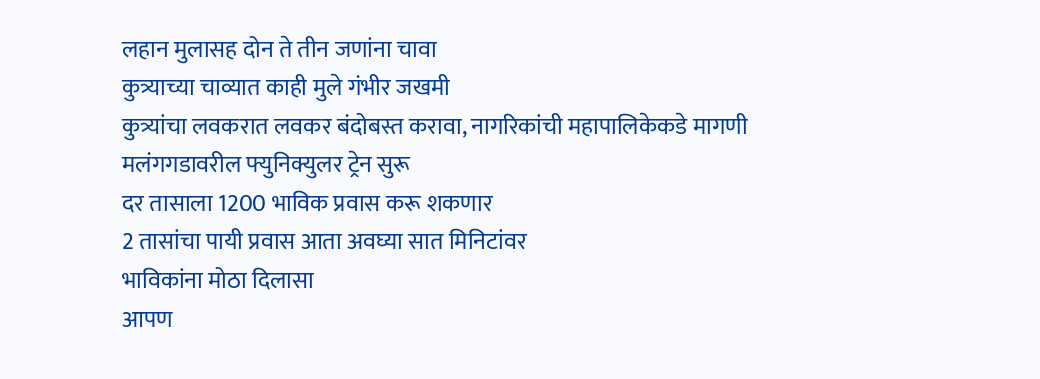लहान मुलासह दोन ते तीन जणांना चावा
कुत्र्याच्या चाव्यात काही मुले गंभीर जखमी
कुत्र्यांचा लवकरात लवकर बंदोबस्त करावा, नागरिकांची महापालिकेकडे मागणी
मलंगगडावरील फ्युनिक्युलर ट्रेन सुरू
दर तासाला 1200 भाविक प्रवास करू शकणार
2 तासांचा पायी प्रवास आता अवघ्या सात मिनिटांवर
भाविकांना मोठा दिलासा
आपण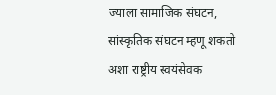ज्याला सामाजिक संघटन, सांस्कृतिक संघटन म्हणू शकतो अशा राष्ट्रीय स्वयंसेवक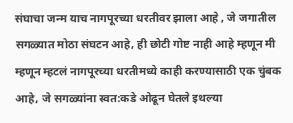संघाचा जन्म याच नागपूरच्या धरतीवर झाला आहे , जे जगातील सगळ्यात मोठा संघटन आहे, ही छोटी गोष्ट नाही आहे म्हणून मी म्हणून म्हटलं नागपूरच्या धरतीमध्ये काही करण्यासाठी एक चुंबक आहे, जे सगळ्यांना स्वत:कडे ओढून घेतले इथल्या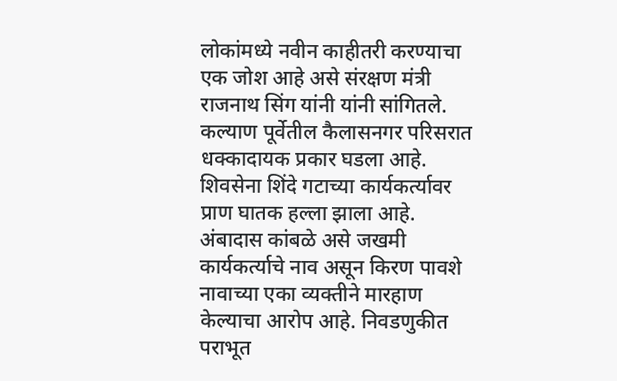लोकांमध्ये नवीन काहीतरी करण्याचा एक जोश आहे असे संरक्षण मंत्री राजनाथ सिंग यांनी यांनी सांगितले.
कल्याण पूर्वेतील कैलासनगर परिसरात धक्कादायक प्रकार घडला आहे. शिवसेना शिंदे गटाच्या कार्यकर्त्यावर प्राण घातक हल्ला झाला आहे. अंबादास कांबळे असे जखमी कार्यकर्त्याचे नाव असून किरण पावशे नावाच्या एका व्यक्तीने मारहाण केल्याचा आरोप आहे. निवडणुकीत पराभूत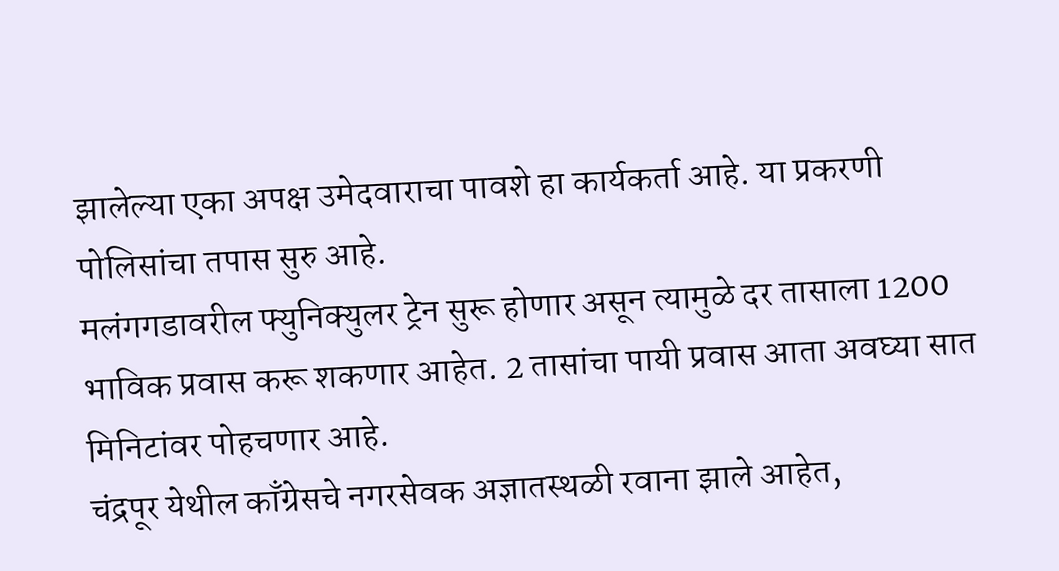झालेल्या एका अपक्ष उमेदवाराचा पावशे हा कार्यकर्ता आहे. या प्रकरणी पोलिसांचा तपास सुरु आहे.
मलंगगडावरील फ्युनिक्युलर ट्रेन सुरू होणार असून त्यामुळे दर तासाला 1200 भाविक प्रवास करू शकणार आहेत. 2 तासांचा पायी प्रवास आता अवघ्या सात मिनिटांवर पोहचणार आहे.
चंद्रपूर येथील काँग्रेसचे नगरसेवक अज्ञातस्थळी रवाना झाले आहेत,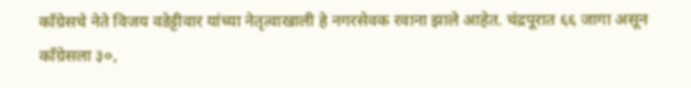काँग्रेसचे नेते विजय वडेट्टीवार यांच्या नेतृत्वाखाली हे नगरसेवक रवाना झाले आहेत. चंद्रपूरात ६६ जागा असून काँग्रेसला ३०,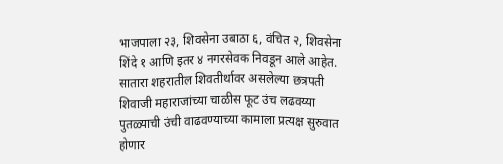भाजपाला २३, शिवसेना उबाठा ६, वंचित २, शिवसेना शिंदे १ आणि इतर ४ नगरसेवक निवडून आले आहेत.
सातारा शहरातील शिवतीर्थावर असलेल्या छत्रपती शिवाजी महाराजांच्या चाळीस फूट उंच लढवय्या पुतळ्याची उंची वाढवण्याच्या कामाला प्रत्यक्ष सुरुवात होणार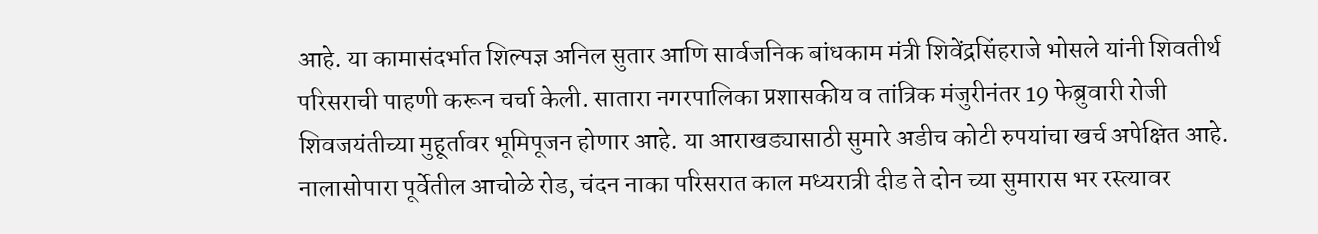आहे. या कामासंदर्भात शिल्पज्ञ अनिल सुतार आणि सार्वजनिक बांधकाम मंत्री शिवेंद्रसिंहराजे भोसले यांनी शिवतीर्थ परिसराची पाहणी करून चर्चा केली. सातारा नगरपालिका प्रशासकीय व तांत्रिक मंजुरीनंतर 19 फेब्रुवारी रोजी शिवजयंतीच्या मुहूर्तावर भूमिपूजन होणार आहे. या आराखड्यासाठी सुमारे अडीच कोटी रुपयांचा खर्च अपेक्षित आहे.
नालासोपारा पूर्वेतील आचोळे रोड, चंदन नाका परिसरात काल मध्यरात्री दीड ते दोन च्या सुमारास भर रस्त्यावर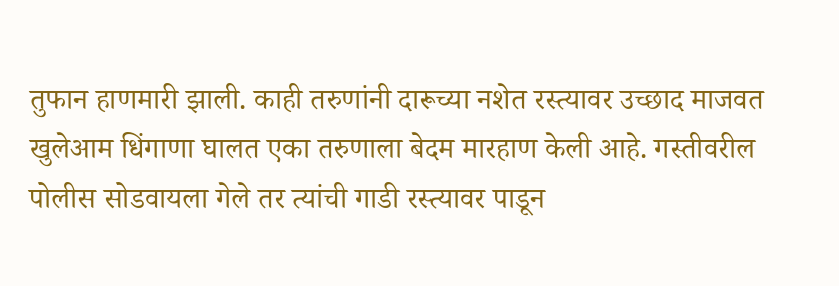तुफान हाणमारी झाली. काही तरुणांनी दारूच्या नशेत रस्त्यावर उच्छाद माजवत खुलेआम धिंगाणा घालत एका तरुणाला बेदम मारहाण केली आहे. गस्तीवरील पोलीस सोडवायला गेले तर त्यांची गाडी रस्त्यावर पाडून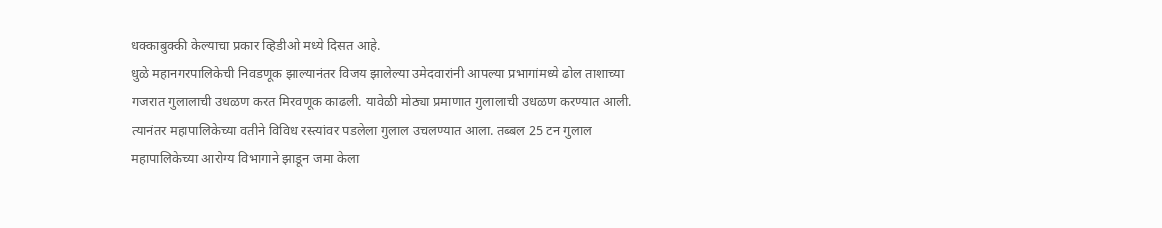धक्काबुक्की केल्याचा प्रकार व्हिडीओ मध्ये दिसत आहे.
धुळे महानगरपालिकेची निवडणूक झाल्यानंतर विजय झालेल्या उमेदवारांनी आपल्या प्रभागांमध्ये ढोल ताशाच्या गजरात गुलालाची उधळण करत मिरवणूक काढली. यावेळी मोठ्या प्रमाणात गुलालाची उधळण करण्यात आली. त्यानंतर महापालिकेच्या वतीने विविध रस्त्यांवर पडलेला गुलाल उचलण्यात आला. तब्बल 25 टन गुलाल महापालिकेच्या आरोग्य विभागाने झाडून जमा केला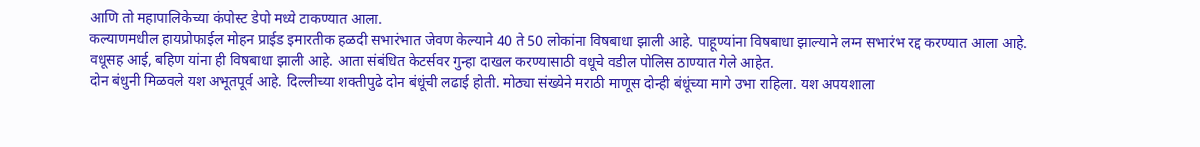आणि तो महापालिकेच्या कंपोस्ट डेपो मध्ये टाकण्यात आला.
कल्याणमधील हायप्रोफाईल मोहन प्राईड इमारतीक हळदी सभारंभात जेवण केल्याने 40 ते 50 लोकांना विषबाधा झाली आहे. पाहूण्यांना विषबाधा झाल्याने लग्न सभारंभ रद्द करण्यात आला आहे. वधूसह आई, बहिण यांना ही विषबाधा झाली आहे. आता संबंधित केटर्सवर गुन्हा दाखल करण्यासाठी वधूचे वडील पोलिस ठाण्यात गेले आहेत.
दोन बंधुनी मिळवले यश अभूतपूर्व आहे. दिल्लीच्या शक्तीपुढे दोन बंधूंची लढाई होती. मोठ्या संख्येने मराठी माणूस दोन्ही बंधूंच्या मागे उभा राहिला. यश अपयशाला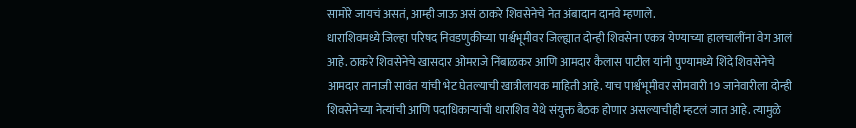सामोरे जायचं असतं, आम्ही जाऊ असं ठाकरे शिवसेनेचे नेत अंबादान दानवे म्हणाले.
धाराशिवमध्ये जिल्हा परिषद निवडणुकीच्या पार्श्वभूमीवर जिल्ह्यात दोन्ही शिवसेना एकत्र येण्याच्या हालचालींना वेग आलं आहे. ठाकरे शिवसेनेचे खासदार ओमराजे निंबाळकर आणि आमदार कैलास पाटील यांनी पुण्यामध्ये शिंदे शिवसेनेचे आमदार तानाजी सावंत यांची भेट घेतल्याची खात्रीलायक माहिती आहे. याच पार्श्वभूमीवर सोमवारी 19 जानेवारीला दोन्ही शिवसेनेच्या नेत्यांची आणि पदाधिकाऱ्यांची धाराशिव येथे संयुक्त बैठक होणार असल्याचीही म्हटलं जात आहे. त्यामुळे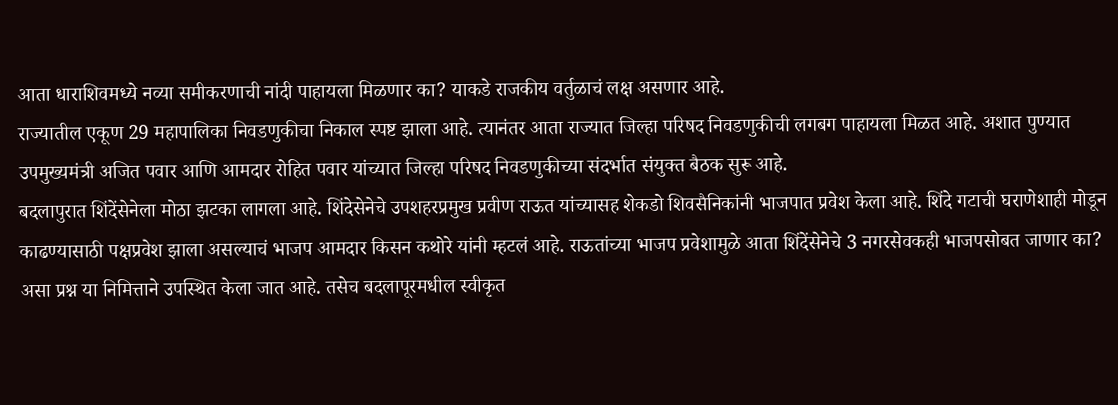आता धाराशिवमध्ये नव्या समीकरणाची नांदी पाहायला मिळणार का? याकडे राजकीय वर्तुळाचं लक्ष असणार आहे.
राज्यातील एकूण 29 महापालिका निवडणुकीचा निकाल स्पष्ट झाला आहे. त्यानंतर आता राज्यात जिल्हा परिषद निवडणुकीची लगबग पाहायला मिळत आहे. अशात पुण्यात उपमुख्यमंत्री अजित पवार आणि आमदार रोहित पवार यांच्यात जिल्हा परिषद निवडणुकीच्या संदर्भात संयुक्त बैठक सुरू आहे.
बदलापुरात शिंदेंसेनेला मोठा झटका लागला आहे. शिंदेसेनेचे उपशहरप्रमुख प्रवीण राऊत यांच्यासह शेकडो शिवसैनिकांनी भाजपात प्रवेश केला आहे. शिंदे गटाची घराणेशाही मोडून काढण्यासाठी पक्षप्रवेश झाला असल्याचं भाजप आमदार किसन कथोरे यांनी म्हटलं आहे. राऊतांच्या भाजप प्रवेशामुळे आता शिंदेंसेनेचे 3 नगरसेवकही भाजपसोबत जाणार का? असा प्रश्न या निमित्ताने उपस्थित केला जात आहे. तसेच बदलापूरमधील स्वीकृत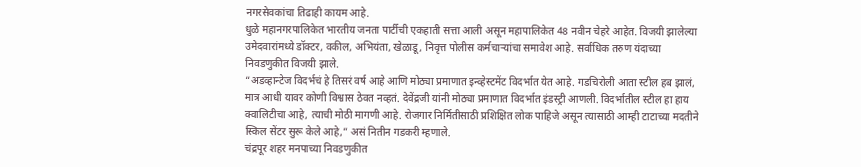नगरसेवकांचा तिढाही कायम आहे.
धुळे महानगरपालिकेत भारतीय जनता पार्टीची एकहाती सत्ता आली असून महापालिकेत 48 नवीन चेहरे आहेत. विजयी झालेल्या उमेदवारांमध्ये डॉक्टर, वकील, अभियंता, खेळाडू, निवृत्त पोलीस कर्मचाऱ्यांचा समावेश आहे. सर्वाधिक तरुण यंदाच्या निवडणुकीत विजयी झाले.
“अडव्हान्टेज विदर्भचं हे तिसरं वर्ष आहे आणि मोठ्या प्रमाणात इन्व्हेस्टमेंट विदर्भात येत आहे. गडचिरोली आता स्टील हब झालं, मात्र आधी यावर कोणी विश्वास ठेवत नव्हतं. देवेंद्रजी यांनी मोठ्या प्रमाणात विदर्भात इंडस्ट्री आणली. विदर्भातील स्टील हा हाय क्वालिटीचा आहे, त्याची मोठी मागणी आहे. रोजगार निर्मितीसाठी प्रशिक्षित लोक पाहिजे असून त्यासाठी आम्ही टाटाच्या मदतीने स्किल सेंटर सुरू केले आहे,” असं नितीन गडकरी म्हणाले.
चंद्रपूर शहर मनपाच्या निवडणुकीत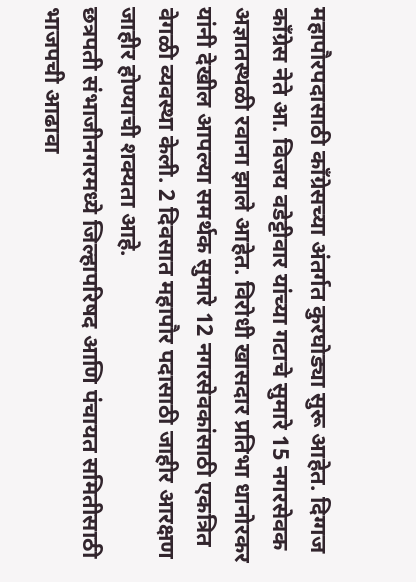महापौरपदासाठी काँग्रेसच्या अंतर्गत कुरघोड्या सुरू आहेत. दिग्गज काँग्रेस नेते आ. विजय वडेट्टीवार यांच्या गटाचे सुमारे 15 नगरसेवक अज्ञातस्थळी रवाना झाले आहेत. विरोधी खासदार प्रतिभा धानोरकर यांनी देखील आपल्या समर्थक सुमारे 12 नगरसेवकांसाठी एकत्रित वेगळी व्यवस्था केली. 2 दिवसात महापौर पदासाठी जाहीर आरक्षण जाहीर होण्याची शक्यता आहे.
छत्रपती संभाजीनगरमध्ये जिल्हापरिषद आणि पंचायत समितीसाठी भाजपची आढावा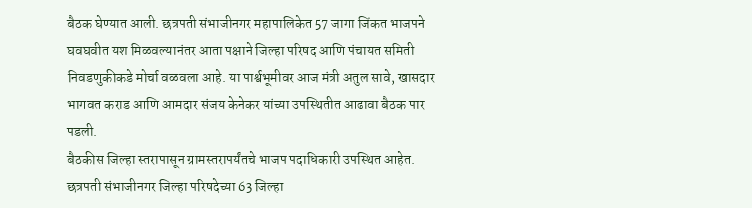बैठक घेण्यात आली. छत्रपती संभाजीनगर महापालिकेत 57 जागा जिंकत भाजपने घवघवीत यश मिळवल्यानंतर आता पक्षाने जिल्हा परिषद आणि पंचायत समिती निवडणुकीकडे मोर्चा वळवला आहे. या पार्श्वभूमीवर आज मंत्री अतुल सावे, खासदार भागवत कराड आणि आमदार संजय केनेकर यांच्या उपस्थितीत आढावा बैठक पार पडली.
बैठकीस जिल्हा स्तरापासून ग्रामस्तरापर्यंतचे भाजप पदाधिकारी उपस्थित आहेत. छत्रपती संभाजीनगर जिल्हा परिषदेच्या 63 जिल्हा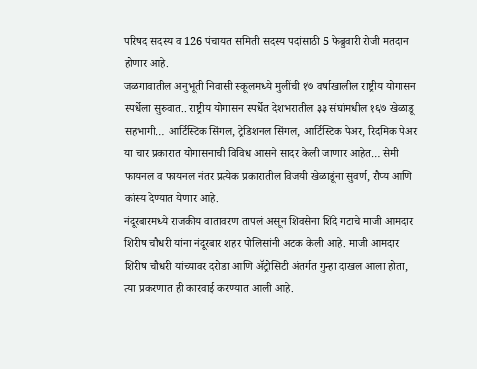परिषद सदस्य व 126 पंचायत समिती सदस्य पदांसाठी 5 फेब्रुवारी रोजी मतदान होणार आहे.
जळगावातील अनुभूती निवासी स्कूलमध्ये मुलींची १७ वर्षाखालील राष्ट्रीय योगासन स्पर्धेला सुरुवात.. राष्ट्रीय योगासन स्पर्धेत देशभरातील ३३ संघांमधील १६७ खेळाडू सहभागी… आर्टिस्टिक सिंगल, ट्रेडिशनल सिंगल, आर्टिस्टिक पेअर, रिदमिक पेअर या चार प्रकारात योगासनाची विविध आसने सादर केली जाणार आहेत… सेमी फायनल व फायनल नंतर प्रत्येक प्रकारातील विजयी खेळाडूंना सुवर्ण, रौप्य आणि कांस्य देण्यात येणार आहे.
नंदूरबारमध्ये राजकीय वातावरण तापलं असून शिवसेना शिंदे गटाचे माजी आमदार शिरीष चौधरी यांना नंदूरबार शहर पोलिसांनी अटक केली आहे. माजी आमदार शिरीष चौधरी यांच्यावर दरोडा आणि ॲट्रोसिटी अंतर्गत गुन्हा दाखल आला होता, त्या प्रकरणात ही कारवाई करण्यात आली आहे.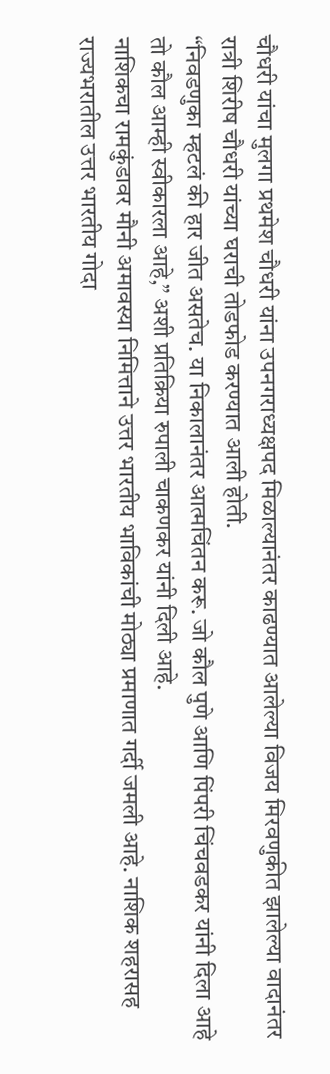चौधरी यांचा मुलगा प्रथमेश चौधरी यांना उपनगराध्यक्षपद मिळाल्यानंतर काढण्यात आलेल्या विजय मिरवणुकीत झालेल्या वादानंतर रात्री शिरीष चौधरी यांच्या घराची तोडफोड करण्यात आली होती.
“निवडणुका म्हटलं की हार जीत असतेच. या निकालानंतर आत्मचिंतन करू. जो कौल पुणे आणि पिंपरी चिंचवडकर यांनी दिला आहे तो कौल आम्ही स्वीकारला आहे,” अशी प्रतिक्रिया रुपाली चाकणकर यांनी दिली आहे.
नाशिकचा रामकुंडावर मौनी अमावस्या निमित्ताने उत्तर भारतीय भाविकांची मोठ्या प्रमाणात गर्दी जमली आहे. नाशिक शहरासह राज्यभरातील उत्तर भारतीय गोदा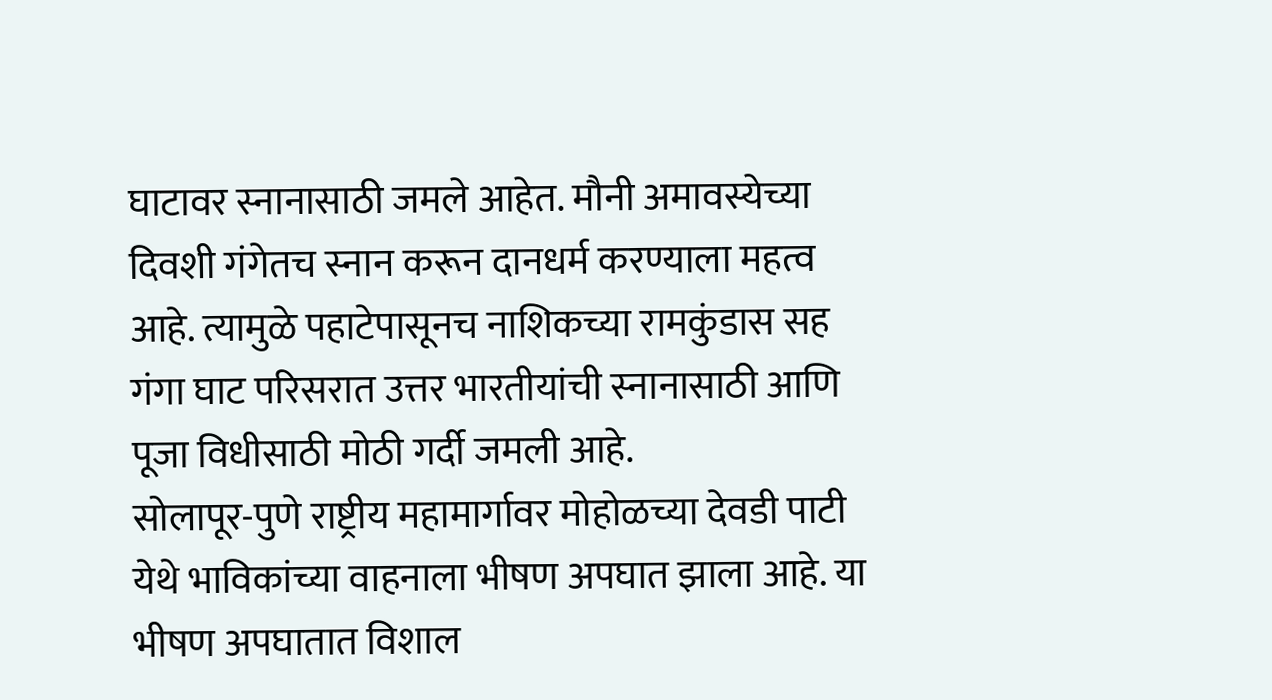घाटावर स्नानासाठी जमले आहेत. मौनी अमावस्येच्या दिवशी गंगेतच स्नान करून दानधर्म करण्याला महत्व आहे. त्यामुळे पहाटेपासूनच नाशिकच्या रामकुंडास सह गंगा घाट परिसरात उत्तर भारतीयांची स्नानासाठी आणि पूजा विधीसाठी मोठी गर्दी जमली आहे.
सोलापूर-पुणे राष्ट्रीय महामार्गावर मोहोळच्या देवडी पाटी येथे भाविकांच्या वाहनाला भीषण अपघात झाला आहे. या भीषण अपघातात विशाल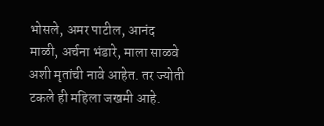भोसले, अमर पाटील, आनंद माळी, अर्चना भंडारे, माला साळवे अशी मृतांची नावे आहेत. तर ज्योती टकले ही महिला जखमी आहे.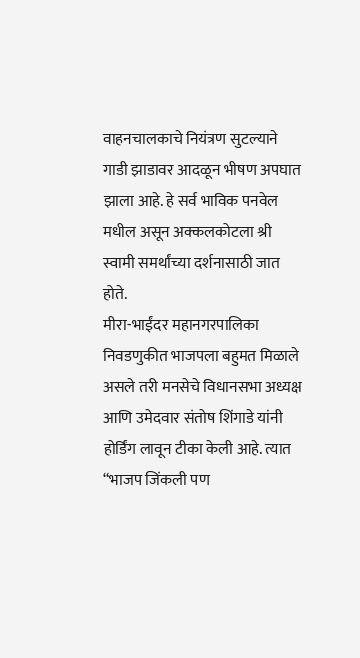वाहनचालकाचे नियंत्रण सुटल्याने गाडी झाडावर आदळून भीषण अपघात झाला आहे. हे सर्व भाविक पनवेल मधील असून अक्कलकोटला श्री स्वामी समर्थांच्या दर्शनासाठी जात होते.
मीरा-भाईंदर महानगरपालिका निवडणुकीत भाजपला बहुमत मिळाले असले तरी मनसेचे विधानसभा अध्यक्ष आणि उमेदवार संतोष शिंगाडे यांनी होर्डिंग लावून टीका केली आहे. त्यात “भाजप जिंकली पण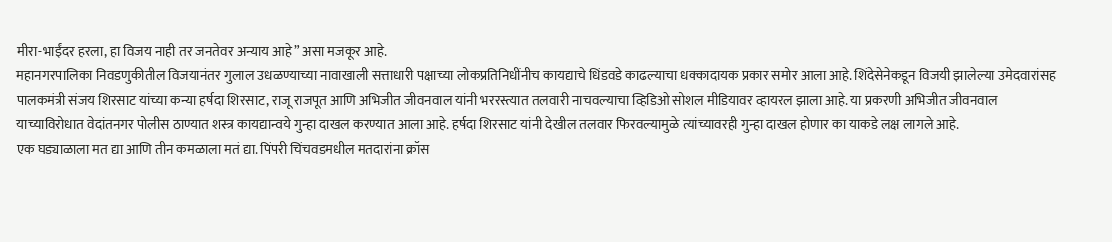मीरा-भाईंदर हरला, हा विजय नाही तर जनतेवर अन्याय आहे” असा मजकूर आहे.
महानगरपालिका निवडणुकीतील विजयानंतर गुलाल उधळण्याच्या नावाखाली सत्ताधारी पक्षाच्या लोकप्रतिनिधींनीच कायद्याचे धिंडवडे काढल्याचा धक्कादायक प्रकार समोर आला आहे. शिंदेसेनेकडून विजयी झालेल्या उमेदवारांसह पालकमंत्री संजय शिरसाट यांच्या कन्या हर्षदा शिरसाट, राजू राजपूत आणि अभिजीत जीवनवाल यांनी भररस्त्यात तलवारी नाचवल्याचा व्हिडिओ सोशल मीडियावर व्हायरल झाला आहे. या प्रकरणी अभिजीत जीवनवाल याच्याविरोधात वेदांतनगर पोलीस ठाण्यात शस्त्र कायद्यान्वये गुन्हा दाखल करण्यात आला आहे. हर्षदा शिरसाट यांनी देखील तलवार फिरवल्यामुळे त्यांच्यावरही गुन्हा दाखल होणार का याकडे लक्ष लागले आहे.
एक घड्याळाला मत द्या आणि तीन कमळाला मतं द्या. पिंपरी चिंचवडमधील मतदारांना क्रॉस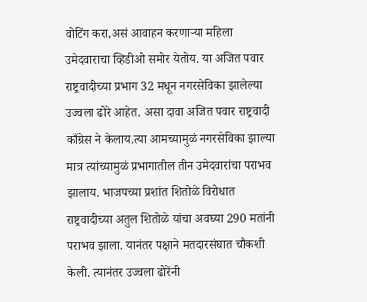वोटिंग करा,असं आवाहन करणाऱ्या महिला उमेदवाराचा व्हिडीओ समोर येतोय. या अजित पवार राष्ट्रवादीच्या प्रभाग 32 मधून नगरसेविका झालेल्या उज्वला ढोरे आहेत. असा दावा अजित पवार राष्ट्रवादी काँग्रेस ने केलाय.त्या आमच्यामुळं नगरसेविका झाल्या मात्र त्यांच्यामुळं प्रभागातील तीन उमेदवारांचा पराभव झालाय. भाजपच्या प्रशांत शितोळे विरोधात राष्ट्रवादीच्या अतुल शितोळे यांचा अवघ्या 290 मतांनी पराभव झाला. यानंतर पक्षाने मतदारसंघात चौकशी केली. त्यानंतर उज्वला ढोरेंनी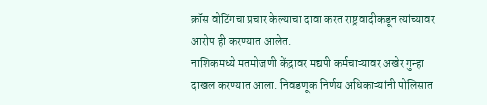क्रॉस वोटिंगचा प्रचार केल्याचा दावा करत राष्ट्रवादीकडून त्यांच्यावर आरोप ही करण्यात आलेत.
नाशिकमध्ये मतमोजणी केंद्रावर मद्यपी कर्मचाऱ्यावर अखेर गुन्हा दाखल करण्यात आला. निवडणूक निर्णय अधिकाऱ्यांनी पोलिसात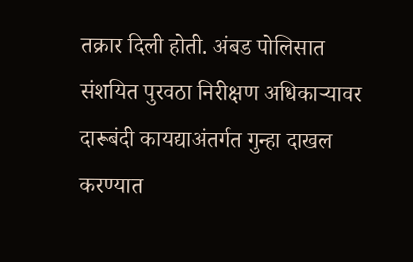तक्रार दिली होती. अंबड पोलिसात संशयित पुरवठा निरीक्षण अधिकाऱ्यावर दारूबंदी कायद्याअंतर्गत गुन्हा दाखल करण्यात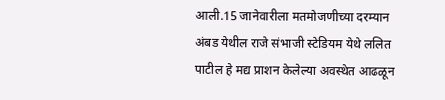आली.15 जानेवारीला मतमोजणीच्या दरम्यान अंबड येथील राजे संभाजी स्टेडियम येथे ललित पाटील हे मद्य प्राशन केलेल्या अवस्थेत आढळून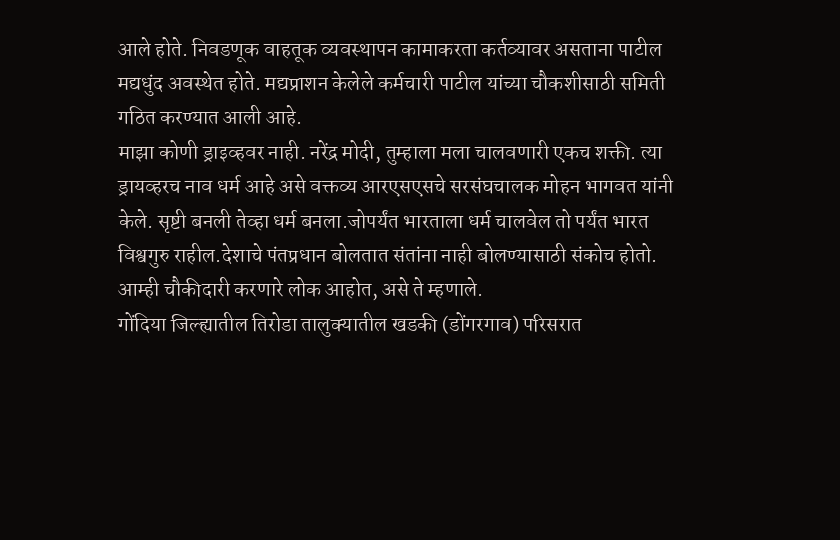आले होते. निवडणूक वाहतूक व्यवस्थापन कामाकरता कर्तव्यावर असताना पाटील मद्यधुंद अवस्थेत होते. मद्यप्राशन केलेले कर्मचारी पाटील यांच्या चौकशीसाठी समिती गठित करण्यात आली आहे.
माझा कोणी ड्राइव्हवर नाही. नरेंद्र मोदी, तुम्हाला मला चालवणारी एकच शक्ती. त्या ड्रायव्हरच नाव धर्म आहे असे वक्तव्य आरएसएसचे सरसंघचालक मोहन भागवत यांनी केले. सृष्टी बनली तेव्हा धर्म बनला.जोपर्यंत भारताला धर्म चालवेल तो पर्यंत भारत विश्वगुरु राहील.देशाचे पंतप्रधान बोलतात संतांना नाही बोलण्यासाठी संकोच होतो. आम्ही चौकीदारी करणारे लोक आहोत, असे ते म्हणाले.
गोंदिया जिल्ह्यातील तिरोडा तालुक्यातील खडकी (डोंगरगाव) परिसरात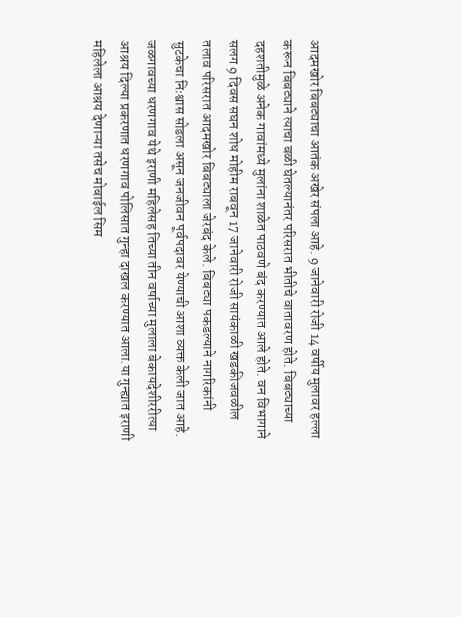आदमखोर बिबट्याचा आतंक अखेर संपला आहे. 9 जानेवारी रोजी 14 वर्षीय मुलावर हल्ला करून बिबट्याने त्याचा बळी घेतल्यानंतर परिसरात भीतीचे वातावरण होते. बिबट्याच्या दहशतीमुळे अनेक गावांमध्ये मुलांना शाळेत पाठवणे बंद करण्यात आले होते. वन विभागाने सलग 9 दिवस सघन शोध मोहीम राबवून 17 जानेवारी रोजी सायंकाळी खडकीजवळील तलाव परिसरात आदमखोर बिबट्याला जेरबंद केले. बिबट्या पकडल्याने नागरिकांनी सुटकेचा निःश्वास सोडला असून जनजीवन पूर्वपदावर येण्याची आशा व्यक्त केली जात आहे.
जळगावच्या धरणगाव येथे इराणी महिलेसह तिच्या तीन वर्षाच्या मुलाला बेकायदेशीररीत्या आश्रय दिल्या प्रकरणात धरणगाव पोलिसात गुन्हा दाखल करण्यात आला.या गुन्ह्यात इराणी महिलेला आश्रय देणाऱ्या तसेच मोबाईल सिम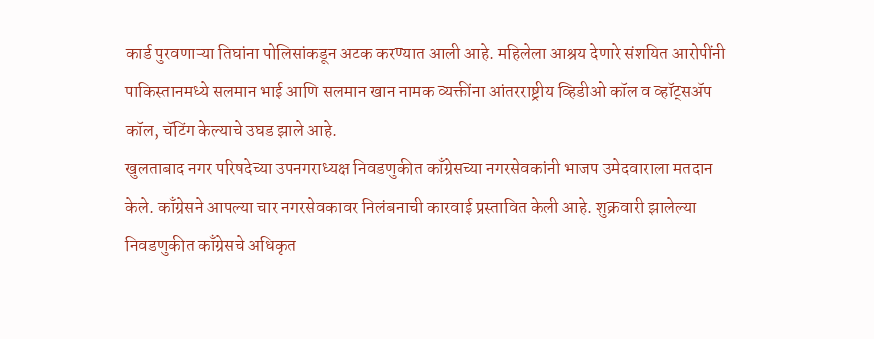कार्ड पुरवणाऱ्या तिघांना पोलिसांकडून अटक करण्यात आली आहे. महिलेला आश्रय देणारे संशयित आरोपींनी पाकिस्तानमध्ये सलमान भाई आणि सलमान खान नामक व्यक्तींना आंतरराष्ट्रीय व्हिडीओ कॉल व व्हॉट्सॲप कॉल, चॅटिंग केल्याचे उघड झाले आहे.
खुलताबाद नगर परिषदेच्या उपनगराध्यक्ष निवडणुकीत काँग्रेसच्या नगरसेवकांनी भाजप उमेदवाराला मतदान केले. काँग्रेसने आपल्या चार नगरसेवकावर निलंबनाची कारवाई प्रस्तावित केली आहे. शुक्रवारी झालेल्या निवडणुकीत काँग्रेसचे अधिकृत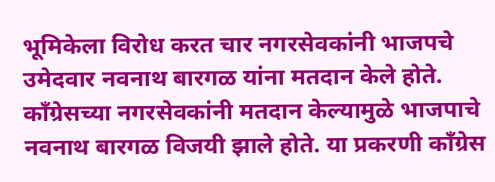भूमिकेला विरोध करत चार नगरसेवकांनी भाजपचे उमेदवार नवनाथ बारगळ यांना मतदान केले होते. काँग्रेसच्या नगरसेवकांनी मतदान केल्यामुळे भाजपाचे नवनाथ बारगळ विजयी झाले होते. या प्रकरणी काँग्रेस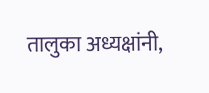तालुका अध्यक्षांनी,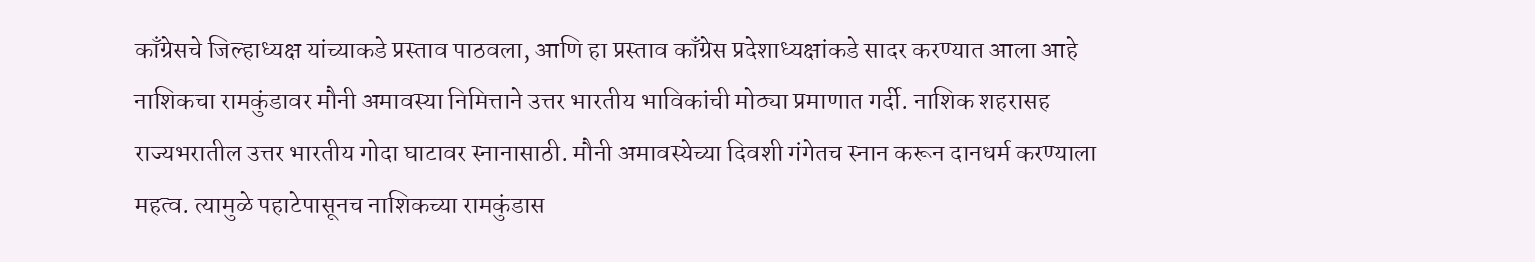काँग्रेसचे जिल्हाध्यक्ष यांच्याकडे प्रस्ताव पाठवला, आणि हा प्रस्ताव काँग्रेस प्रदेशाध्यक्षांकडे सादर करण्यात आला आहे
नाशिकचा रामकुंडावर मौनी अमावस्या निमित्ताने उत्तर भारतीय भाविकांची मोठ्या प्रमाणात गर्दी. नाशिक शहरासह राज्यभरातील उत्तर भारतीय गोदा घाटावर स्नानासाठी. मौनी अमावस्येच्या दिवशी गंगेतच स्नान करून दानधर्म करण्याला महत्व. त्यामुळे पहाटेपासूनच नाशिकच्या रामकुंडास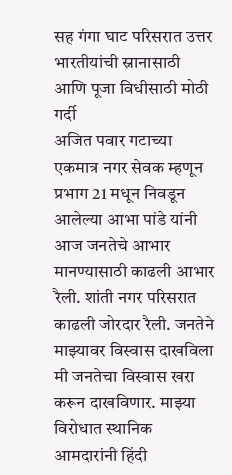सह गंगा घाट परिसरात उत्तर भारतीयांची स्नानासाठी आणि पूजा विधीसाठी मोठी गर्दी
अजित पवार गटाच्या एकमात्र नगर सेवक म्हणून प्रभाग 21 मधून निवडून आलेल्या आभा पांडे यांनी आज जनतेचे आभार मानण्यासाठी काढली आभार रैली. शांती नगर परिसरात काढली जोरदार रैली. जनतेने माझ्यावर विस्वास दाखविला मी जनतेचा विस्वास खरा करून दाखविणार. माझ्या विरोधात स्थानिक आमदारांनी हिंदी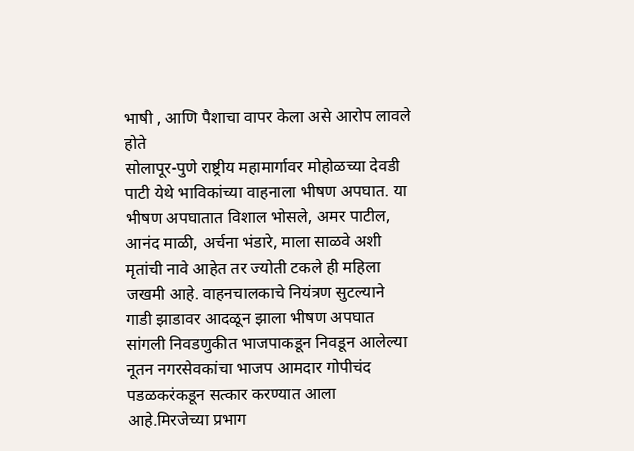भाषी , आणि पैशाचा वापर केला असे आरोप लावले होते
सोलापूर-पुणे राष्ट्रीय महामार्गावर मोहोळच्या देवडी पाटी येथे भाविकांच्या वाहनाला भीषण अपघात. या भीषण अपघातात विशाल भोसले, अमर पाटील, आनंद माळी, अर्चना भंडारे, माला साळवे अशी मृतांची नावे आहेत तर ज्योती टकले ही महिला जखमी आहे. वाहनचालकाचे नियंत्रण सुटल्याने गाडी झाडावर आदळून झाला भीषण अपघात
सांगली निवडणुकीत भाजपाकडून निवडून आलेल्या नूतन नगरसेवकांचा भाजप आमदार गोपीचंद पडळकरंकडून सत्कार करण्यात आला आहे.मिरजेच्या प्रभाग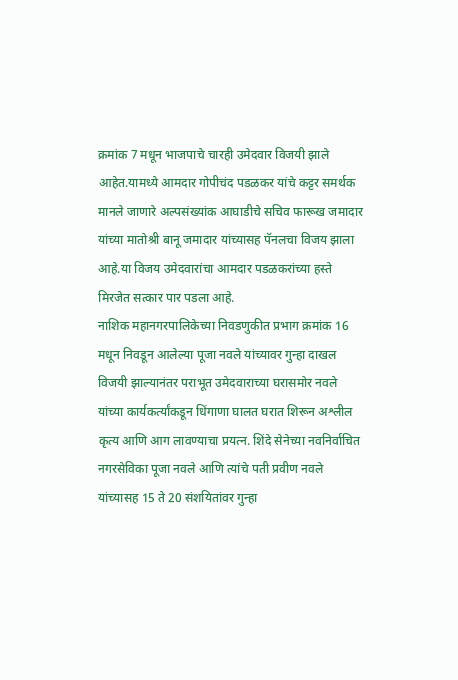क्रमांक 7 मधून भाजपाचे चारही उमेदवार विजयी झाले आहेत.यामध्ये आमदार गोपीचंद पडळकर यांचे कट्टर समर्थक मानले जाणारे अल्पसंख्यांक आघाडीचे सचिव फारूख जमादार यांच्या मातोश्री बानू जमादार यांच्यासह पॅनलचा विजय झाला आहे.या विजय उमेदवारांचा आमदार पडळकरांच्या हस्ते मिरजेत सत्कार पार पडला आहे.
नाशिक महानगरपालिकेच्या निवडणुकीत प्रभाग क्रमांक 16 मधून निवडून आलेल्या पूजा नवले यांच्यावर गुन्हा दाखल
विजयी झाल्यानंतर पराभूत उमेदवाराच्या घरासमोर नवले यांच्या कार्यकर्त्यांकडून धिंगाणा घालत घरात शिरून अश्लील कृत्य आणि आग लावण्याचा प्रयत्न. शिंदे सेनेच्या नवनिर्वाचित नगरसेविका पूजा नवले आणि त्यांचे पती प्रवीण नवले यांच्यासह 15 ते 20 संशयितांवर गुन्हा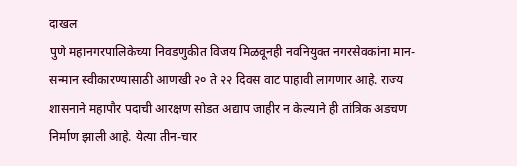दाखल
पुणे महानगरपालिकेच्या निवडणुकीत विजय मिळवूनही नवनियुक्त नगरसेवकांना मान-सन्मान स्वीकारण्यासाठी आणखी २० ते २२ दिवस वाट पाहावी लागणार आहे. राज्य शासनाने महापौर पदाची आरक्षण सोडत अद्याप जाहीर न केल्याने ही तांत्रिक अडचण निर्माण झाली आहे. येत्या तीन-चार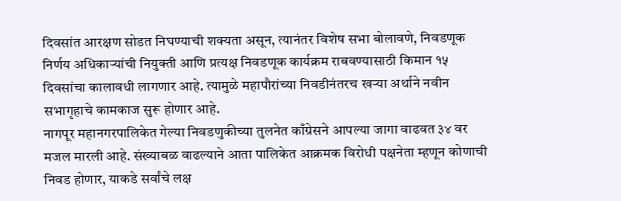दिवसांत आरक्षण सोडत निघण्याची शक्यता असून, त्यानंतर विशेष सभा बोलावणे, निवडणूक निर्णय अधिकाऱ्यांची नियुक्ती आणि प्रत्यक्ष निवडणूक कार्यक्रम राबवण्यासाठी किमान १५ दिवसांचा कालावधी लागणार आहे. त्यामुळे महापौरांच्या निवडीनंतरच खऱ्या अर्थाने नवीन सभागृहाचे कामकाज सुरू होणार आहे.
नागपूर महानगरपालिकेत गेल्या निवडणुकीच्या तुलनेत काँग्रेसने आपल्या जागा वाढवत ३४ वर मजल मारली आहे. संख्याबळ वाढल्याने आता पालिकेत आक्रमक विरोधी पक्षनेता म्हणून कोणाची निवड होणार, याकडे सर्वांचे लक्ष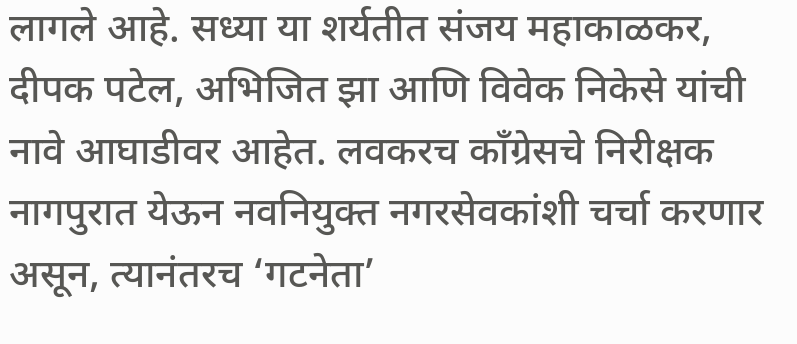लागले आहे. सध्या या शर्यतीत संजय महाकाळकर, दीपक पटेल, अभिजित झा आणि विवेक निकेसे यांची नावे आघाडीवर आहेत. लवकरच काँग्रेसचे निरीक्षक नागपुरात येऊन नवनियुक्त नगरसेवकांशी चर्चा करणार असून, त्यानंतरच ‘गटनेता’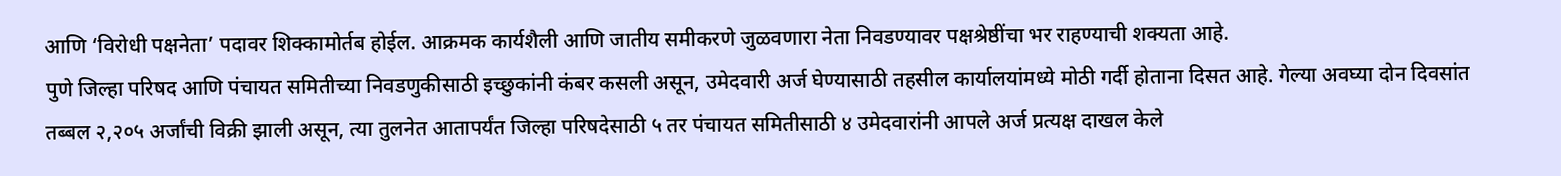आणि ‘विरोधी पक्षनेता’ पदावर शिक्कामोर्तब होईल. आक्रमक कार्यशैली आणि जातीय समीकरणे जुळवणारा नेता निवडण्यावर पक्षश्रेष्ठींचा भर राहण्याची शक्यता आहे.
पुणे जिल्हा परिषद आणि पंचायत समितीच्या निवडणुकीसाठी इच्छुकांनी कंबर कसली असून, उमेदवारी अर्ज घेण्यासाठी तहसील कार्यालयांमध्ये मोठी गर्दी होताना दिसत आहे. गेल्या अवघ्या दोन दिवसांत तब्बल २,२०५ अर्जांची विक्री झाली असून, त्या तुलनेत आतापर्यंत जिल्हा परिषदेसाठी ५ तर पंचायत समितीसाठी ४ उमेदवारांनी आपले अर्ज प्रत्यक्ष दाखल केले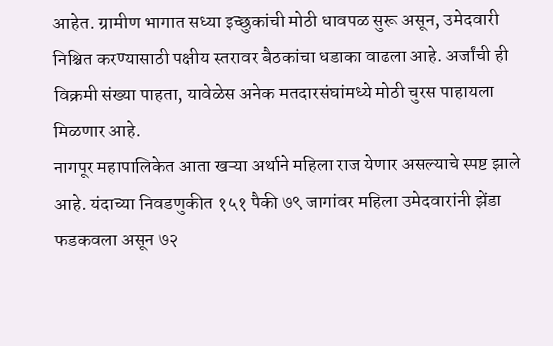आहेत. ग्रामीण भागात सध्या इच्छुकांची मोठी धावपळ सुरू असून, उमेदवारी निश्चित करण्यासाठी पक्षीय स्तरावर बैठकांचा धडाका वाढला आहे. अर्जांची ही विक्रमी संख्या पाहता, यावेळेस अनेक मतदारसंघांमध्ये मोठी चुरस पाहायला मिळणार आहे.
नागपूर महापालिकेत आता खऱ्या अर्थाने महिला राज येणार असल्याचे स्पष्ट झाले आहे. यंदाच्या निवडणुकीत १५१ पैकी ७९ जागांवर महिला उमेदवारांनी झेंडा फडकवला असून ७२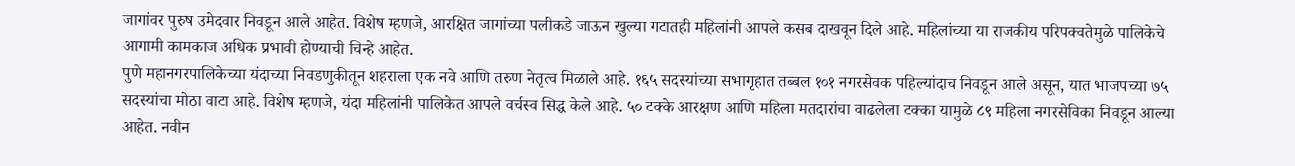जागांवर पुरुष उमेदवार निवडून आले आहेत. विशेष म्हणजे, आरक्षित जागांच्या पलीकडे जाऊन खुल्या गटातही महिलांनी आपले कसब दाखवून दिले आहे. महिलांच्या या राजकीय परिपक्वतेमुळे पालिकेचे आगामी कामकाज अधिक प्रभावी होण्याची चिन्हे आहेत.
पुणे महानगरपालिकेच्या यंदाच्या निवडणुकीतून शहराला एक नवे आणि तरुण नेतृत्व मिळाले आहे. १६५ सदस्यांच्या सभागृहात तब्बल १०१ नगरसेवक पहिल्यांदाच निवडून आले असून, यात भाजपच्या ७५ सदस्यांचा मोठा वाटा आहे. विशेष म्हणजे, यंदा महिलांनी पालिकेत आपले वर्चस्व सिद्ध केले आहे. ५० टक्के आरक्षण आणि महिला मतदारांचा वाढलेला टक्का यामुळे ८९ महिला नगरसेविका निवडून आल्या आहेत. नवीन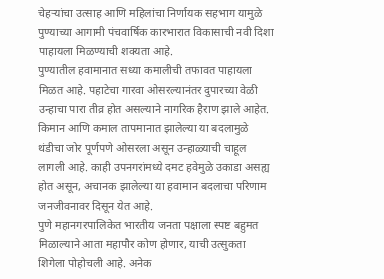चेहऱ्यांचा उत्साह आणि महिलांचा निर्णायक सहभाग यामुळे पुण्याच्या आगामी पंचवार्षिक कारभारात विकासाची नवी दिशा पाहायला मिळण्याची शक्यता आहे.
पुण्यातील हवामानात सध्या कमालीची तफावत पाहायला मिळत आहे. पहाटेचा गारवा ओसरल्यानंतर दुपारच्या वेळी उन्हाचा पारा तीव्र होत असल्याने नागरिक हैराण झाले आहेत. किमान आणि कमाल तापमानात झालेल्या या बदलामुळे थंडीचा जोर पूर्णपणे ओसरला असून उन्हाळ्याची चाहूल लागली आहे. काही उपनगरांमध्ये दमट हवेमुळे उकाडा असह्य होत असून, अचानक झालेल्या या हवामान बदलाचा परिणाम जनजीवनावर दिसून येत आहे.
पुणे महानगरपालिकेत भारतीय जनता पक्षाला स्पष्ट बहुमत मिळाल्याने आता महापौर कोण होणार, याची उत्सुकता शिगेला पोहोचली आहे. अनेक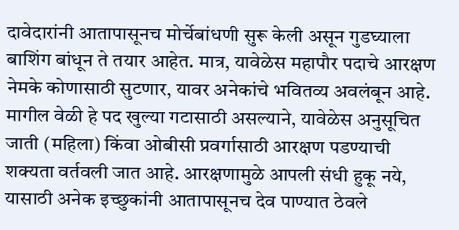दावेदारांनी आतापासूनच मोर्चेबांधणी सुरू केली असून गुडघ्याला बाशिंग बांधून ते तयार आहेत. मात्र, यावेळेस महापौर पदाचे आरक्षण नेमके कोणासाठी सुटणार, यावर अनेकांचे भवितव्य अवलंबून आहे. मागील वेळी हे पद खुल्या गटासाठी असल्याने, यावेळेस अनुसूचित जाती (महिला) किंवा ओबीसी प्रवर्गासाठी आरक्षण पडण्याची शक्यता वर्तवली जात आहे. आरक्षणामुळे आपली संधी हुकू नये, यासाठी अनेक इच्छुकांनी आतापासूनच देव पाण्यात ठेवले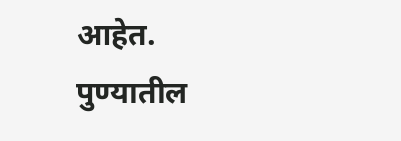आहेत.
पुण्यातील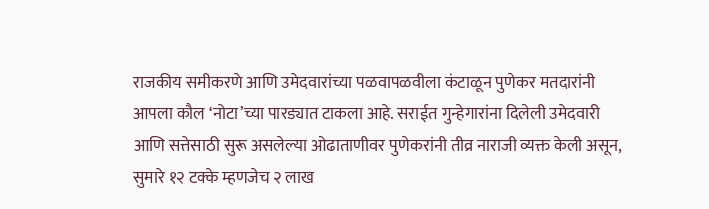राजकीय समीकरणे आणि उमेदवारांच्या पळवापळवीला कंटाळून पुणेकर मतदारांनी आपला कौल ‘नोटा’च्या पारड्यात टाकला आहे. सराईत गुन्हेगारांना दिलेली उमेदवारी आणि सत्तेसाठी सुरू असलेल्या ओढाताणीवर पुणेकरांनी तीव्र नाराजी व्यक्त केली असून, सुमारे १२ टक्के म्हणजेच २ लाख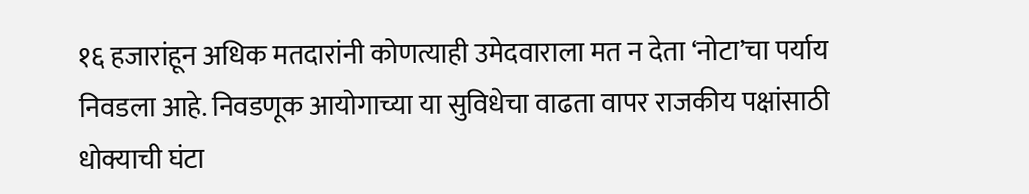१६ हजारांहून अधिक मतदारांनी कोणत्याही उमेदवाराला मत न देता ‘नोटा’चा पर्याय निवडला आहे. निवडणूक आयोगाच्या या सुविधेचा वाढता वापर राजकीय पक्षांसाठी धोक्याची घंटा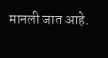मानली जात आहे.